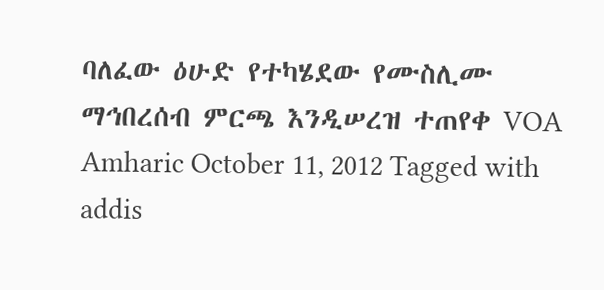ባለፈው ዕሁድ የተካሄደው የሙስሊሙ ማኅበረሰብ ምርጫ እንዲሠረዝ ተጠየቀ VOA Amharic October 11, 2012 Tagged with addis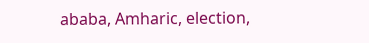ababa, Amharic, election,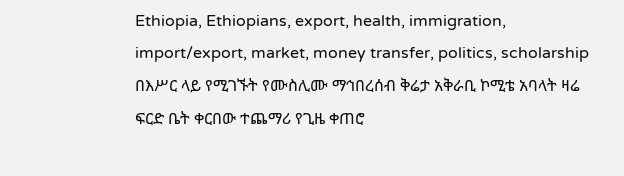Ethiopia, Ethiopians, export, health, immigration, import/export, market, money transfer, politics, scholarship በእሥር ላይ የሚገኙት የሙስሊሙ ማኅበረሰብ ቅሬታ አቅራቢ ኮሚቴ አባላት ዛሬ ፍርድ ቤት ቀርበው ተጨማሪ የጊዜ ቀጠሮ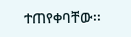ተጠየቀባቸው፡፡